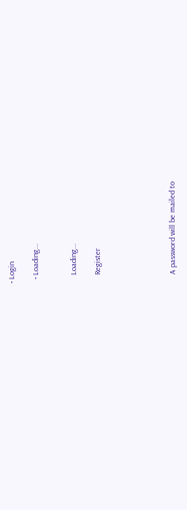• Login

  • Loading...


    Loading...

    Register





    A password will be mailed to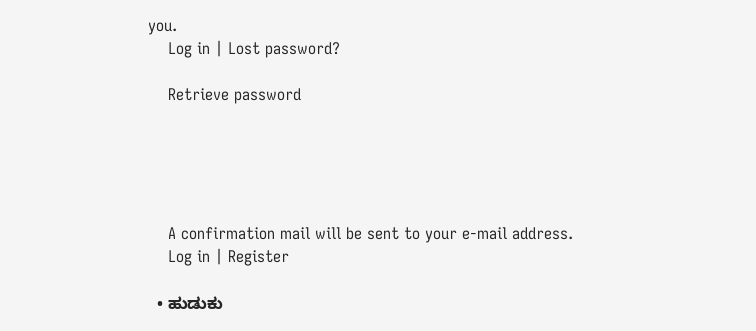you.
    Log in | Lost password?

    Retrieve password





    A confirmation mail will be sent to your e-mail address.
    Log in | Register

  • ಹುಡುಕು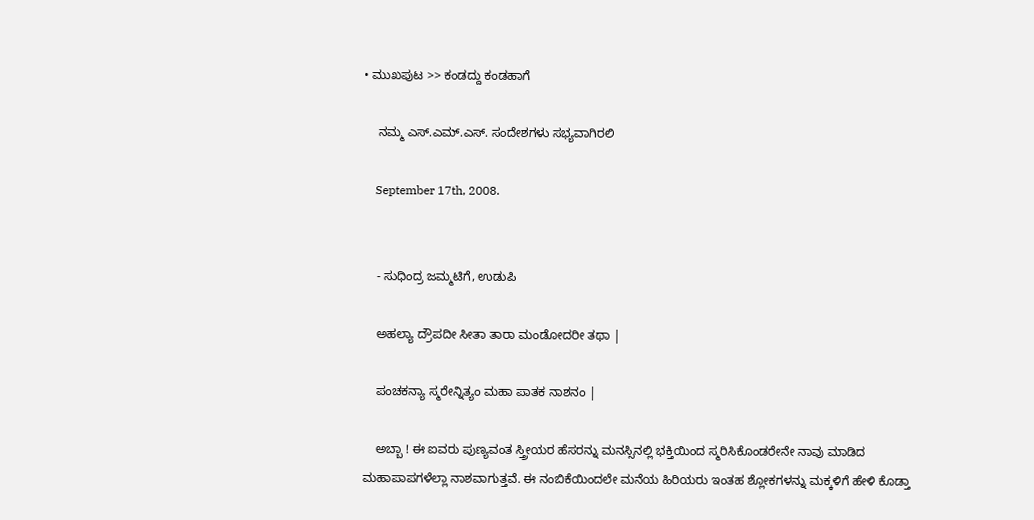• ಮುಖಪುಟ >> ಕಂಡದ್ದು ಕಂಡಹಾಗೆ

    ನಮ್ಮ ಎಸ್.ಎಮ್.ಎಸ್. ಸಂದೇಶಗಳು ಸಭ್ಯವಾಗಿರಲಿ

    September 17th, 2008.


    - ಸುಧಿಂದ್ರ ಜಮ್ಮಟಿಗೆ, ಉಡುಪಿ

    ಅಹಲ್ಯಾ ದ್ರೌಪದೀ ಸೀತಾ ತಾರಾ ಮಂಡೋದರೀ ತಥಾ |

    ಪಂಚಕನ್ಯಾ ಸ್ಮರೇನ್ನಿತ್ಯಂ ಮಹಾ ಪಾತಕ ನಾಶನಂ |

    ಅಬ್ಬಾ ! ಈ ಐವರು ಪುಣ್ಯವಂತ ಸ್ತ್ರೀಯರ ಹೆಸರನ್ನು ಮನಸ್ಸಿನಲ್ಲಿ ಭಕ್ತಿಯಿಂದ ಸ್ಮರಿಸಿಕೊಂಡರೇನೇ ನಾವು ಮಾಡಿದ ಮಹಾಪಾಪಗಳೆಲ್ಲಾ ನಾಶವಾಗುತ್ತವೆ. ಈ ನಂಬಿಕೆಯಿಂದಲೇ ಮನೆಯ ಹಿರಿಯರು ಇಂತಹ ಶ್ಲೋಕಗಳನ್ನು ಮಕ್ಕಳಿಗೆ ಹೇಳಿ ಕೊಡ್ತಾ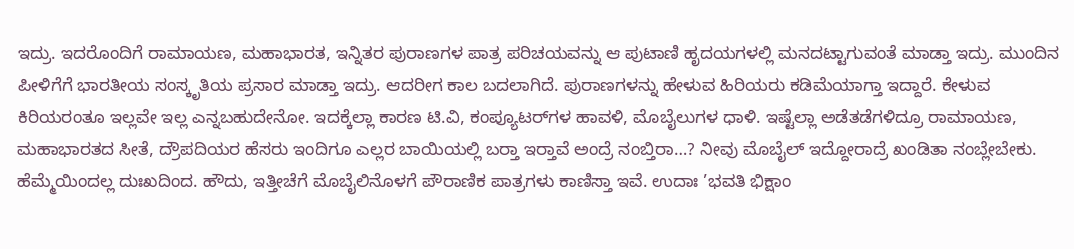ಇದ್ರು. ಇದರೊಂದಿಗೆ ರಾಮಾಯಣ, ಮಹಾಭಾರತ, ಇನ್ನಿತರ ಪುರಾಣಗಳ ಪಾತ್ರ ಪರಿಚಯವನ್ನು ಆ ಪುಟಾಣಿ ಹೃದಯಗಳಲ್ಲಿ ಮನದಟ್ಟಾಗುವಂತೆ ಮಾಡ್ತಾ ಇದ್ರು. ಮುಂದಿನ ಪೀಳಿಗೆಗೆ ಭಾರತೀಯ ಸಂಸ್ಕೃತಿಯ ಪ್ರಸಾರ ಮಾಡ್ತಾ ಇದ್ರು. ಆದರೀಗ ಕಾಲ ಬದಲಾಗಿದೆ. ಪುರಾಣಗಳನ್ನು ಹೇಳುವ ಹಿರಿಯರು ಕಡಿಮೆಯಾಗ್ತಾ ಇದ್ದಾರೆ. ಕೇಳುವ ಕಿರಿಯರಂತೂ ಇಲ್ಲವೇ ಇಲ್ಲ ಎನ್ನಬಹುದೇನೋ. ಇದಕ್ಕೆಲ್ಲಾ ಕಾರಣ ಟಿ.ವಿ, ಕಂಪ್ಯೂಟರ್‌ಗಳ ಹಾವಳಿ, ಮೊಬೈಲುಗಳ ಧಾಳಿ. ಇಷ್ಟೆಲ್ಲಾ ಅಡೆತಡೆಗಳಿದ್ರೂ ರಾಮಾಯಣ, ಮಹಾಭಾರತದ ಸೀತೆ, ದ್ರೌಪದಿಯರ ಹೆಸರು ಇಂದಿಗೂ ಎಲ್ಲರ ಬಾಯಿಯಲ್ಲಿ ಬರ್‍ತಾ ಇರ್‍ತಾವೆ ಅಂದ್ರೆ ನಂಬ್ತಿರಾ…? ನೀವು ಮೊಬೈಲ್ ಇದ್ದೋರಾದ್ರೆ ಖಂಡಿತಾ ನಂಬ್ಲೇಬೇಕು. ಹೆಮ್ಮೆಯಿಂದಲ್ಲ ದುಃಖದಿಂದ. ಹೌದು, ಇತ್ತೀಚೆಗೆ ಮೊಬೈಲಿನೊಳಗೆ ಪೌರಾಣಿಕ ಪಾತ್ರಗಳು ಕಾಣಿಸ್ತಾ ಇವೆ. ಉದಾಃ ’ಭವತಿ ಭಿಕ್ಷಾಂ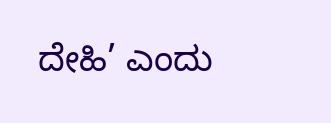ದೇಹಿ’ ಎಂದು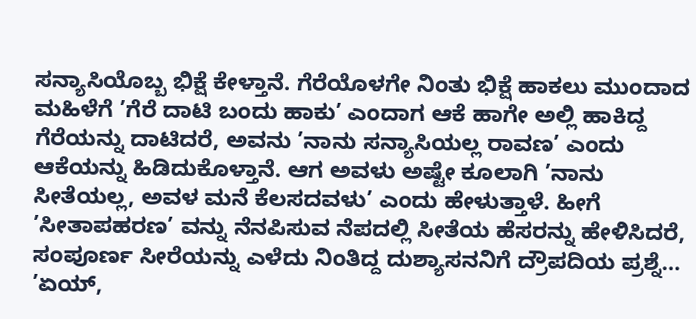ಸನ್ಯಾಸಿಯೊಬ್ಬ ಭಿಕ್ಷೆ ಕೇಳ್ತಾನೆ. ಗೆರೆಯೊಳಗೇ ನಿಂತು ಭಿಕ್ಷೆ ಹಾಕಲು ಮುಂದಾದ ಮಹಿಳೆಗೆ ’ಗೆರೆ ದಾಟಿ ಬಂದು ಹಾಕು’ ಎಂದಾಗ ಆಕೆ ಹಾಗೇ ಅಲ್ಲಿ ಹಾಕಿದ್ದ ಗೆರೆಯನ್ನು ದಾಟಿದರೆ, ಅವನು ’ನಾನು ಸನ್ಯಾಸಿಯಲ್ಲ ರಾವಣ’ ಎಂದು ಆಕೆಯನ್ನು ಹಿಡಿದುಕೊಳ್ತಾನೆ. ಆಗ ಅವಳು ಅಷ್ಟೇ ಕೂಲಾಗಿ ’ನಾನು ಸೀತೆಯಲ್ಲ, ಅವಳ ಮನೆ ಕೆಲಸದವಳು’ ಎಂದು ಹೇಳುತ್ತಾಳೆ. ಹೀಗೆ ’ಸೀತಾಪಹರಣ’ ವನ್ನು ನೆನಪಿಸುವ ನೆಪದಲ್ಲಿ ಸೀತೆಯ ಹೆಸರನ್ನು ಹೇಳಿಸಿದರೆ, ಸಂಪೂರ್ಣ ಸೀರೆಯನ್ನು ಎಳೆದು ನಿಂತಿದ್ದ ದುಶ್ಯಾಸನನಿಗೆ ದ್ರೌಪದಿಯ ಪ್ರಶ್ನೆ… ’ಏಯ್,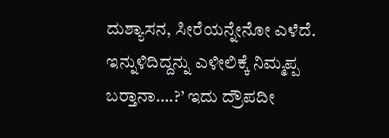ದುಶ್ಯಾಸನ, ಸೀರೆಯನ್ನೇನೋ ಎಳೆದೆ. ಇನ್ನುಳಿದಿದ್ದನ್ನು ಎಳೀಲಿಕ್ಕೆ ನಿಮ್ಮಪ್ಪ ಬರ್‍ತಾನಾ….?’ ಇದು ದ್ರೌಪದೀ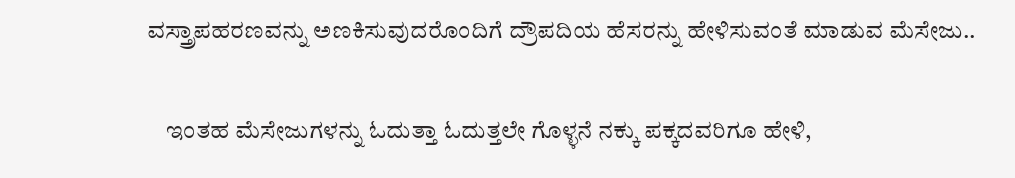ವಸ್ತ್ರಾಪಹರಣವನ್ನು ಅಣಕಿಸುವುದರೊಂದಿಗೆ ದ್ರೌಪದಿಯ ಹೆಸರನ್ನು ಹೇಳಿಸುವಂತೆ ಮಾಡುವ ಮೆಸೇಜು..

    ಇಂತಹ ಮೆಸೇಜುಗಳನ್ನು ಓದುತ್ತಾ ಓದುತ್ತಲೇ ಗೊಳ್ಳನೆ ನಕ್ಕು ಪಕ್ಕದವರಿಗೂ ಹೇಳಿ,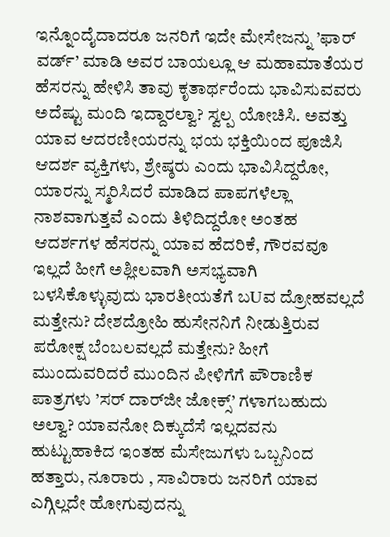ಇನ್ನೊಂದೈದಾದರೂ ಜನರಿಗೆ ಇದೇ ಮೇಸೇಜನ್ನು ’ಫಾರ್ ವರ್ಡ್’ ಮಾಡಿ ಅವರ ಬಾಯಲ್ಲೂ ಆ ಮಹಾಮಾತೆಯರ ಹೆಸರನ್ನು ಹೇಳಿಸಿ ತಾವು ಕೃತಾರ್ಥರೆಂದು ಭಾವಿಸುವವರು ಅದೆಷ್ಟು ಮಂದಿ ಇದ್ದಾರಲ್ವಾ? ಸ್ವಲ್ಪ ಯೋಚಿಸಿ. ಅವತ್ತು ಯಾವ ಆದರಣೀಯರನ್ನು ಭಯ ಭಕ್ತಿಯಿಂದ ಪೂಜಿಸಿ ಆದರ್ಶ ವ್ಯಕ್ತಿಗಳು, ಶ್ರೇಷ್ಠರು ಎಂದು ಭಾವಿಸಿದ್ದರೋ, ಯಾರನ್ನು ಸ್ಮರಿಸಿದರೆ ಮಾಡಿದ ಪಾಪಗಳೆಲ್ಲಾ ನಾಶವಾಗುತ್ತವೆ ಎಂದು ತಿಳಿದಿದ್ದರೋ ಅಂತಹ ಆದರ್ಶಗಳ ಹೆಸರನ್ನು ಯಾವ ಹೆದರಿಕೆ, ಗೌರವವೂ ಇಲ್ಲದೆ ಹೀಗೆ ಅಶ್ಲೀಲವಾಗಿ ಅಸಭ್ಯವಾಗಿ ಬಳಸಿಕೊಳ್ಳುವುದು ಭಾರತೀಯತೆಗೆ ಬUವ ದ್ರೋಹವಲ್ಲದೆ ಮತ್ತೇನು? ದೇಶದ್ರೋಹಿ ಹುಸೇನನಿಗೆ ನೀಡುತ್ತಿರುವ ಪರೋಕ್ಷ ಬೆಂಬಲವಲ್ಲದೆ ಮತ್ತೇನು? ಹೀಗೆ ಮುಂದುವರಿದರೆ ಮುಂದಿನ ಪೀಳಿಗೆಗೆ ಪೌರಾಣಿಕ ಪಾತ್ರಗಳು ’ಸರ್ ದಾರ್‌ಜೀ ಜೋಕ್ಸ್’ ಗಳಾಗಬಹುದು ಅಲ್ವಾ? ಯಾವನೋ ದಿಕ್ಕುದೆಸೆ ಇಲ್ಲದವನು ಹುಟ್ಟುಹಾಕಿದ ಇಂತಹ ಮೆಸೇಜುಗಳು ಒಬ್ಬನಿಂದ ಹತ್ತಾರು, ನೂರಾರು , ಸಾವಿರಾರು ಜನರಿಗೆ ಯಾವ ಎಗ್ಗಿಲ್ಲದೇ ಹೋಗುವುದನ್ನು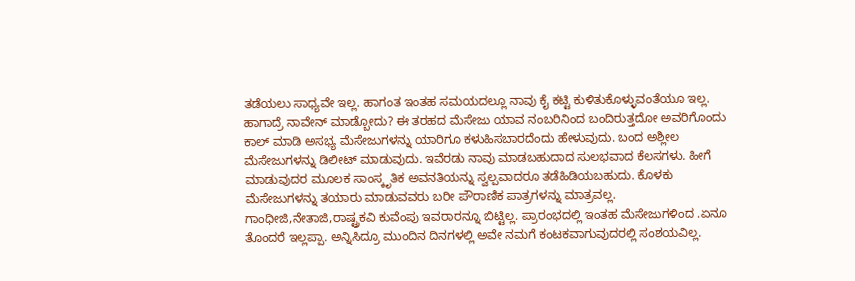ತಡೆಯಲು ಸಾಧ್ಯವೇ ಇಲ್ಲ. ಹಾಗಂತ ಇಂತಹ ಸಮಯದಲ್ಲೂ ನಾವು ಕೈ ಕಟ್ಟಿ ಕುಳಿತುಕೊಳ್ಳುವಂತೆಯೂ ಇಲ್ಲ. ಹಾಗಾದ್ರೆ ನಾವೇನ್ ಮಾಡ್ಬೋದು? ಈ ತರಹದ ಮೆಸೇಜು ಯಾವ ನಂಬರಿನಿಂದ ಬಂದಿರುತ್ತದೋ ಅವರಿಗೊಂದು ಕಾಲ್ ಮಾಡಿ ಅಸಭ್ಯ ಮೆಸೇಜುಗಳನ್ನು ಯಾರಿಗೂ ಕಳುಹಿಸಬಾರದೆಂದು ಹೇಳುವುದು. ಬಂದ ಅಶ್ಲೀಲ ಮೆಸೇಜುಗಳನ್ನು ಡಿಲೀಟ್ ಮಾಡುವುದು. ಇವೆರಡು ನಾವು ಮಾಡಬಹುದಾದ ಸುಲಭವಾದ ಕೆಲಸಗಳು. ಹೀಗೆ ಮಾಡುವುದರ ಮೂಲಕ ಸಾಂಸ್ಕೃತಿಕ ಅವನತಿಯನ್ನು ಸ್ವಲ್ಪವಾದರೂ ತಡೆಹಿಡಿಯಬಹುದು. ಕೊಳಕು ಮೆಸೇಜುಗಳನ್ನು ತಯಾರು ಮಾಡುವವರು ಬರೀ ಪೌರಾಣಿಕ ಪಾತ್ರಗಳನ್ನು ಮಾತ್ರವಲ್ಲ. ಗಾಂಧೀಜಿ,ನೇತಾಜಿ,ರಾಷ್ಟ್ರಕವಿ ಕುವೆಂಪು ಇವರಾರನ್ನೂ ಬಿಟ್ಟಿಲ್ಲ. ಪ್ರಾರಂಭದಲ್ಲಿ ಇಂತಹ ಮೆಸೇಜುಗಳಿಂದ .ಏನೂ ತೊಂದರೆ ಇಲ್ಲಪ್ಪಾ. ಅನ್ನಿಸಿದ್ರೂ ಮುಂದಿನ ದಿನಗಳಲ್ಲಿ ಅವೇ ನಮಗೆ ಕಂಟಕವಾಗುವುದರಲ್ಲಿ ಸಂಶಯವಿಲ್ಲ.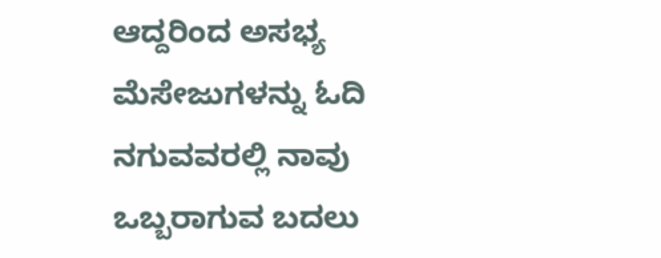ಆದ್ದರಿಂದ ಅಸಭ್ಯ ಮೆಸೇಜುಗಳನ್ನು ಓದಿ ನಗುವವರಲ್ಲಿ ನಾವು ಒಬ್ಬರಾಗುವ ಬದಲು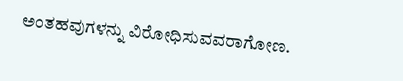ಅಂತಹವುಗಳನ್ನು ವಿರೋಧಿಸುವವರಾಗೋಣ.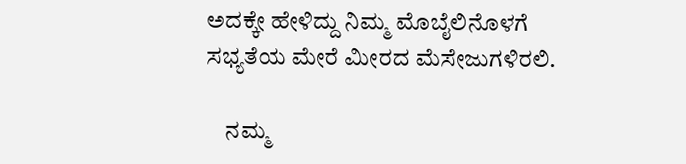ಅದಕ್ಕೇ ಹೇಳಿದ್ದು ನಿಮ್ಮ ಮೊಬೈಲಿನೊಳಗೆ ಸಭ್ಯತೆಯ ಮೇರೆ ಮೀರದ ಮೆಸೇಜುಗಳಿರಲಿ.

    ನಮ್ಮ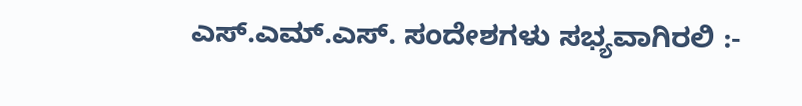ಎಸ್.ಎಮ್.ಎಸ್. ಸಂದೇಶಗಳು ಸಭ್ಯವಾಗಿರಲಿ :-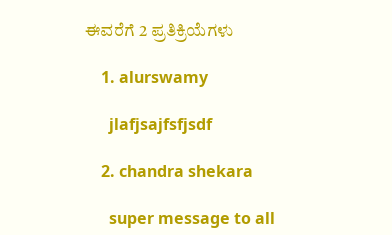ಈವರೆಗೆ 2 ಪ್ರತಿಕ್ರಿಯೆಗಳು

    1. alurswamy

      jlafjsajfsfjsdf

    2. chandra shekara

      super message to all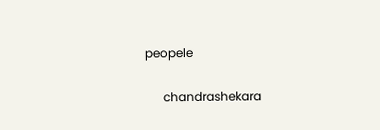peopele

      chandrashekara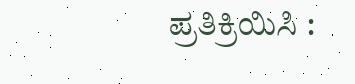ಪ್ರತಿಕ್ರಿಯಿಸಿ :